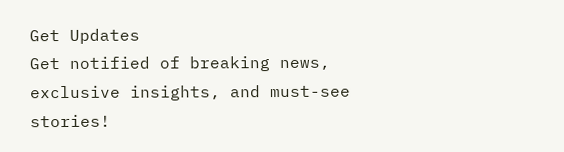Get Updates
Get notified of breaking news, exclusive insights, and must-see stories!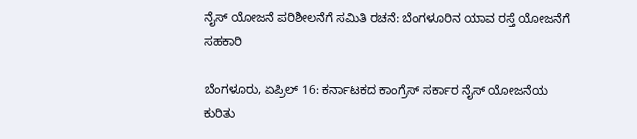ನೈಸ್ ಯೋಜನೆ ಪರಿಶೀಲನೆಗೆ ಸಮಿತಿ ರಚನೆ: ಬೆಂಗಳೂರಿನ ಯಾವ ರಸ್ತೆ ಯೋಜನೆಗೆ ಸಹಕಾರಿ

ಬೆಂಗಳೂರು, ಏಪ್ರಿಲ್ 16: ಕರ್ನಾಟಕದ ಕಾಂಗ್ರೆಸ್ ಸರ್ಕಾರ ನೈಸ್ ಯೋಜನೆಯ ಕುರಿತು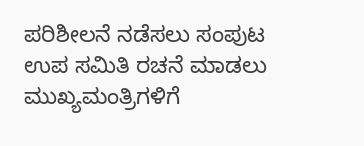ಪರಿಶೀಲನೆ ನಡೆಸಲು ಸಂಪುಟ ಉಪ ಸಮಿತಿ ರಚನೆ ಮಾಡಲು ಮುಖ್ಯಮಂತ್ರಿಗಳಿಗೆ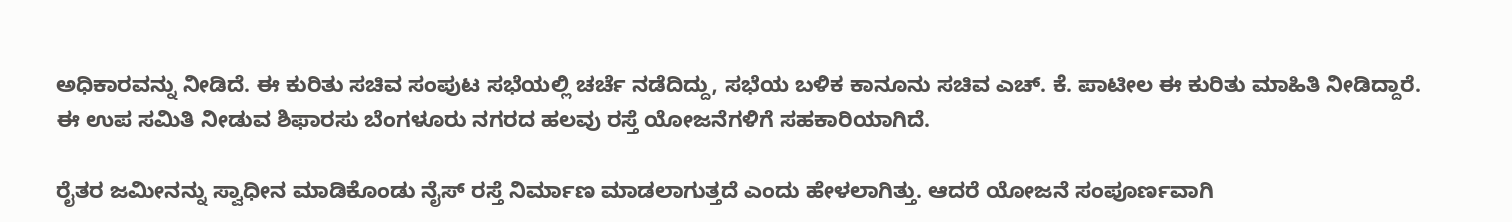ಅಧಿಕಾರವನ್ನು ನೀಡಿದೆ. ಈ ಕುರಿತು ಸಚಿವ ಸಂಪುಟ ಸಭೆಯಲ್ಲಿ ಚರ್ಚೆ ನಡೆದಿದ್ದು, ಸಭೆಯ ಬಳಿಕ ಕಾನೂನು ಸಚಿವ ಎಚ್‌. ಕೆ. ಪಾಟೀಲ ಈ ಕುರಿತು ಮಾಹಿತಿ ನೀಡಿದ್ದಾರೆ. ಈ ಉಪ ಸಮಿತಿ ನೀಡುವ ಶಿಫಾರಸು ಬೆಂಗಳೂರು ನಗರದ ಹಲವು ರಸ್ತೆ ಯೋಜನೆಗಳಿಗೆ ಸಹಕಾರಿಯಾಗಿದೆ.

ರೈತರ ಜಮೀನನ್ನು ಸ್ವಾಧೀನ ಮಾಡಿಕೊಂಡು ನೈಸ್ ರಸ್ತೆ ನಿರ್ಮಾಣ ಮಾಡಲಾಗುತ್ತದೆ ಎಂದು ಹೇಳಲಾಗಿತ್ತು. ಆದರೆ ಯೋಜನೆ ಸಂಪೂರ್ಣವಾಗಿ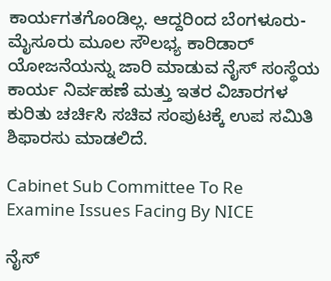ಕಾರ್ಯಗತಗೊಂಡಿಲ್ಲ. ಆದ್ದರಿಂದ ಬೆಂಗಳೂರು-ಮೈಸೂರು ಮೂಲ ಸೌಲಭ್ಯ ಕಾರಿಡಾರ್ ಯೋಜನೆಯನ್ನು ಜಾರಿ ಮಾಡುವ ನೈಸ್ ಸಂಸ್ಥೆಯ ಕಾರ್ಯ ನಿರ್ವಹಣೆ ಮತ್ತು ಇತರ ವಿಚಾರಗಳ ಕುರಿತು ಚರ್ಚಿಸಿ ಸಚಿವ ಸಂಪುಟಕ್ಕೆ ಉಪ ಸಮಿತಿ ಶಿಫಾರಸು ಮಾಡಲಿದೆ.

Cabinet Sub Committee To Re Examine Issues Facing By NICE

ನೈಸ್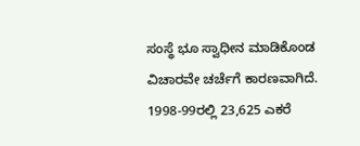ಸಂಸ್ಥೆ ಭೂ ಸ್ವಾಧೀನ ಮಾಡಿಕೊಂಡ ವಿಚಾರವೇ ಚರ್ಚೆಗೆ ಕಾರಣವಾಗಿದೆ. 1998-99ರಲ್ಲಿ 23,625 ಎಕರೆ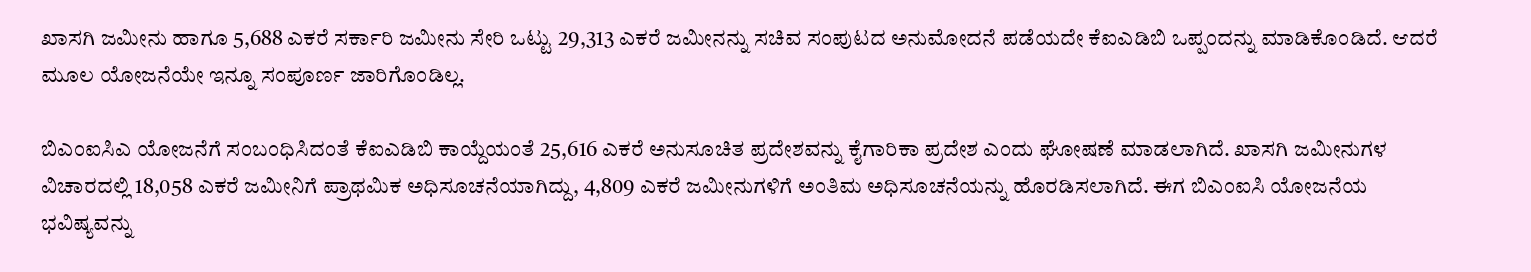ಖಾಸಗಿ ಜಮೀನು ಹಾಗೂ 5,688 ಎಕರೆ ಸರ್ಕಾರಿ ಜಮೀನು ಸೇರಿ ಒಟ್ಟು 29,313 ಎಕರೆ ಜಮೀನನ್ನು ಸಚಿವ ಸಂಪುಟದ ಅನುಮೋದನೆ ಪಡೆಯದೇ ಕೆಐಎಡಿಬಿ ಒಪ್ಪಂದನ್ನು ಮಾಡಿಕೊಂಡಿದೆ. ಆದರೆ ಮೂಲ ಯೋಜನೆಯೇ ಇನ್ನೂ ಸಂಪೂರ್ಣ ಜಾರಿಗೊಂಡಿಲ್ಲ.

ಬಿಎಂಐಸಿಎ ಯೋಜನೆಗೆ ಸಂಬಂಧಿಸಿದಂತೆ ಕೆಐಎಡಿಬಿ ಕಾಯ್ದೆಯಂತೆ 25,616 ಎಕರೆ ಅನುಸೂಚಿತ ಪ್ರದೇಶವನ್ನು ಕೈಗಾರಿಕಾ ಪ್ರದೇಶ ಎಂದು ಘೋಷಣೆ ಮಾಡಲಾಗಿದೆ. ಖಾಸಗಿ ಜಮೀನುಗಳ ವಿಚಾರದಲ್ಲಿ 18,058 ಎಕರೆ ಜಮೀನಿಗೆ ಪ್ರಾಥಮಿಕ ಅಧಿಸೂಚನೆಯಾಗಿದ್ದು, 4,809 ಎಕರೆ ಜಮೀನುಗಳಿಗೆ ಅಂತಿಮ ಅಧಿಸೂಚನೆಯನ್ನು ಹೊರಡಿಸಲಾಗಿದೆ. ಈಗ ಬಿಎಂಐಸಿ ಯೋಜನೆಯ ಭವಿಷ್ಯವನ್ನು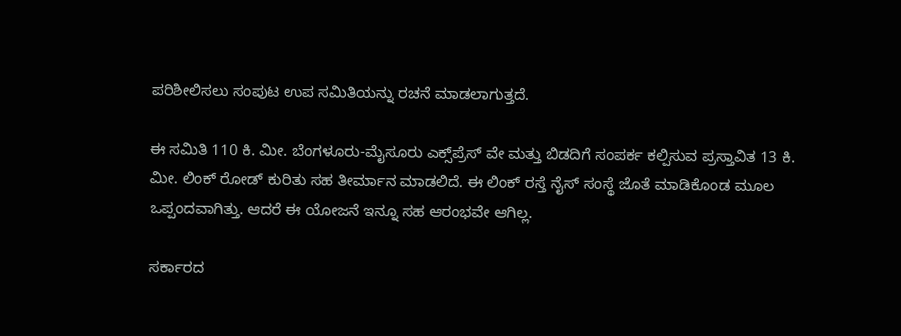ಪರಿಶೀಲಿಸಲು ಸಂಪುಟ ಉಪ ಸಮಿತಿಯನ್ನು ರಚನೆ ಮಾಡಲಾಗುತ್ತದೆ.

ಈ ಸಮಿತಿ 110 ಕಿ. ಮೀ. ಬೆಂಗಳೂರು-ಮೈಸೂರು ಎಕ್ಸ್‌ಪ್ರೆಸ್ ವೇ ಮತ್ತು ಬಿಡದಿಗೆ ಸಂಪರ್ಕ ಕಲ್ಪಿಸುವ ಪ್ರಸ್ತಾವಿತ 13 ಕಿ. ಮೀ. ಲಿಂಕ್ ರೋಡ್ ಕುರಿತು ಸಹ ತೀರ್ಮಾನ ಮಾಡಲಿದೆ. ಈ ಲಿಂಕ್ ರಸ್ತೆ ನೈಸ್ ಸಂಸ್ಥೆ ಜೊತೆ ಮಾಡಿಕೊಂಡ ಮೂಲ ಒಪ್ಪಂದವಾಗಿತ್ತು. ಆದರೆ ಈ ಯೋಜನೆ ಇನ್ನೂ ಸಹ ಆರಂಭವೇ ಆಗಿಲ್ಲ.

ಸರ್ಕಾರದ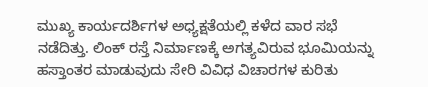ಮುಖ್ಯ ಕಾರ್ಯದರ್ಶಿಗಳ ಅಧ್ಯಕ್ಷತೆಯಲ್ಲಿ ಕಳೆದ ವಾರ ಸಭೆ ನಡೆದಿತ್ತು. ಲಿಂಕ್ ರಸ್ತೆ ನಿರ್ಮಾಣಕ್ಕೆ ಅಗತ್ಯವಿರುವ ಭೂಮಿಯನ್ನು ಹಸ್ತಾಂತರ ಮಾಡುವುದು ಸೇರಿ ವಿವಿಧ ವಿಚಾರಗಳ ಕುರಿತು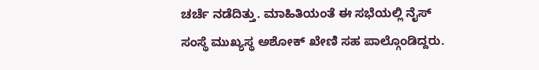ಚರ್ಚೆ ನಡೆದಿತ್ತು. ಮಾಹಿತಿಯಂತೆ ಈ ಸಭೆಯಲ್ಲಿ ನೈಸ್ ಸಂಸ್ಥೆ ಮುಖ್ಯಸ್ಥ ಅಶೋಕ್ ಖೇಣಿ ಸಹ ಪಾಲ್ಗೊಂಡಿದ್ದರು.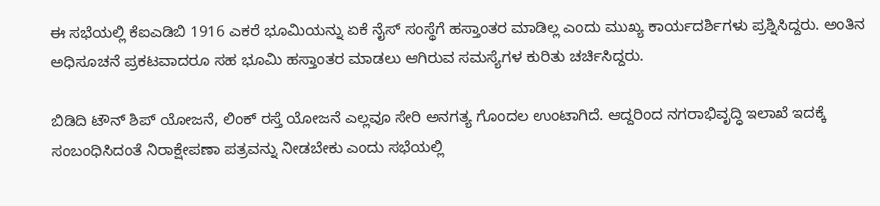ಈ ಸಭೆಯಲ್ಲಿ ಕೆಐಎಡಿಬಿ 1916 ಎಕರೆ ಭೂಮಿಯನ್ನು ಏಕೆ ನೈಸ್ ಸಂಸ್ಥೆಗೆ ಹಸ್ತಾಂತರ ಮಾಡಿಲ್ಲ ಎಂದು ಮುಖ್ಯ ಕಾರ್ಯದರ್ಶಿಗಳು ಪ್ರಶ್ನಿಸಿದ್ದರು. ಅಂತಿನ ಅಧಿಸೂಚನೆ ಪ್ರಕಟವಾದರೂ ಸಹ ಭೂಮಿ ಹಸ್ತಾಂತರ ಮಾಡಲು ಆಗಿರುವ ಸಮಸ್ಯೆಗಳ ಕುರಿತು ಚರ್ಚಿಸಿದ್ದರು.

ಬಿಡಿದಿ ಟೌನ್‌ ಶಿಪ್ ಯೋಜನೆ, ಲಿಂಕ್ ರಸ್ತೆ ಯೋಜನೆ ಎಲ್ಲವೂ ಸೇರಿ ಅನಗತ್ಯ ಗೊಂದಲ ಉಂಟಾಗಿದೆ. ಆದ್ದರಿಂದ ನಗರಾಭಿವೃದ್ಧಿ ಇಲಾಖೆ ಇದಕ್ಕೆ ಸಂಬಂಧಿಸಿದಂತೆ ನಿರಾಕ್ಷೇಪಣಾ ಪತ್ರವನ್ನು ನೀಡಬೇಕು ಎಂದು ಸಭೆಯಲ್ಲಿ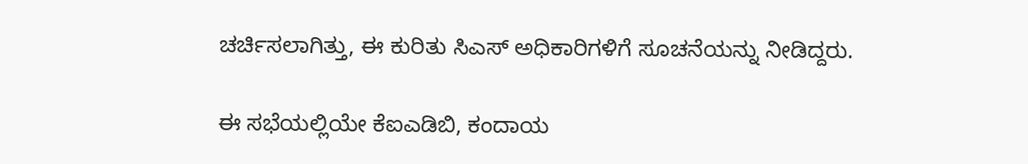ಚರ್ಚಿಸಲಾಗಿತ್ತು, ಈ ಕುರಿತು ಸಿಎಸ್ ಅಧಿಕಾರಿಗಳಿಗೆ ಸೂಚನೆಯನ್ನು ನೀಡಿದ್ದರು.

ಈ ಸಭೆಯಲ್ಲಿಯೇ ಕೆಐಎಡಿಬಿ, ಕಂದಾಯ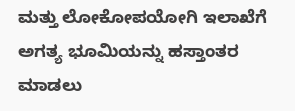ಮತ್ತು ಲೋಕೋಪಯೋಗಿ ಇಲಾಖೆಗೆ ಅಗತ್ಯ ಭೂಮಿಯನ್ನು ಹಸ್ತಾಂತರ ಮಾಡಲು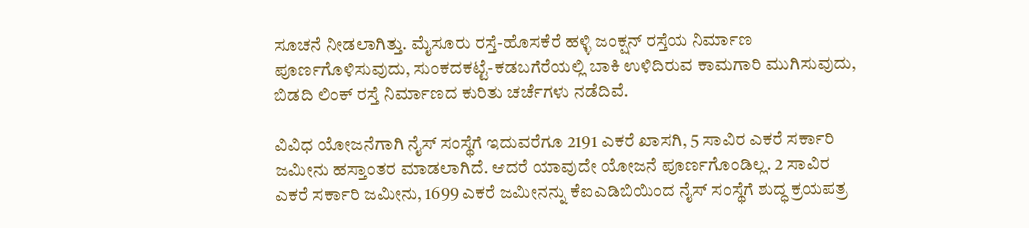ಸೂಚನೆ ನೀಡಲಾಗಿತ್ತು. ಮೈಸೂರು ರಸ್ತೆ-ಹೊಸಕೆರೆ ಹಳ್ಳಿ ಜಂಕ್ಷನ್ ರಸ್ತೆಯ ನಿರ್ಮಾಣ ಪೂರ್ಣಗೊಳಿಸುವುದು, ಸುಂಕದಕಟ್ಟೆ-ಕಡಬಗೆರೆಯಲ್ಲಿ ಬಾಕಿ ಉಳಿದಿರುವ ಕಾಮಗಾರಿ ಮುಗಿಸುವುದು, ಬಿಡದಿ ಲಿಂಕ್ ರಸ್ತೆ ನಿರ್ಮಾಣದ ಕುರಿತು ಚರ್ಚೆಗಳು ನಡೆದಿವೆ.

ವಿವಿಧ ಯೋಜನೆಗಾಗಿ ನೈಸ್ ಸಂಸ್ಥೆಗೆ ಇದುವರೆಗೂ 2191 ಎಕರೆ ಖಾಸಗಿ, 5 ಸಾವಿರ ಎಕರೆ ಸರ್ಕಾರಿ ಜಮೀನು ಹಸ್ತಾಂತರ ಮಾಡಲಾಗಿದೆ. ಆದರೆ ಯಾವುದೇ ಯೋಜನೆ ಪೂರ್ಣಗೊಂಡಿಲ್ಲ. 2 ಸಾವಿರ ಎಕರೆ ಸರ್ಕಾರಿ ಜಮೀನು, 1699 ಎಕರೆ ಜಮೀನನ್ನು ಕೆಐಎಡಿಬಿಯಿಂದ ನೈಸ್ ಸಂಸ್ಥೆಗೆ ಶುದ್ಧ ಕ್ರಯಪತ್ರ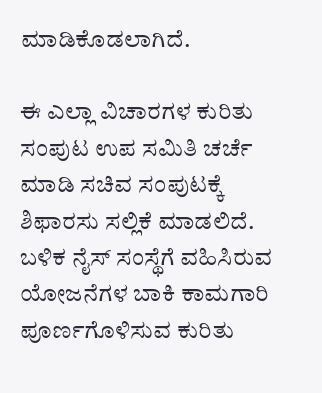ಮಾಡಿಕೊಡಲಾಗಿದೆ.

ಈ ಎಲ್ಲಾ ವಿಚಾರಗಳ ಕುರಿತು ಸಂಪುಟ ಉಪ ಸಮಿತಿ ಚರ್ಚೆ ಮಾಡಿ ಸಚಿವ ಸಂಪುಟಕ್ಕೆ ಶಿಫಾರಸು ಸಲ್ಲಿಕೆ ಮಾಡಲಿದೆ. ಬಳಿಕ ನೈಸ್ ಸಂಸ್ಥೆಗೆ ವಹಿಸಿರುವ ಯೋಜನೆಗಳ ಬಾಕಿ ಕಾಮಗಾರಿ ಪೂರ್ಣಗೊಳಿಸುವ ಕುರಿತು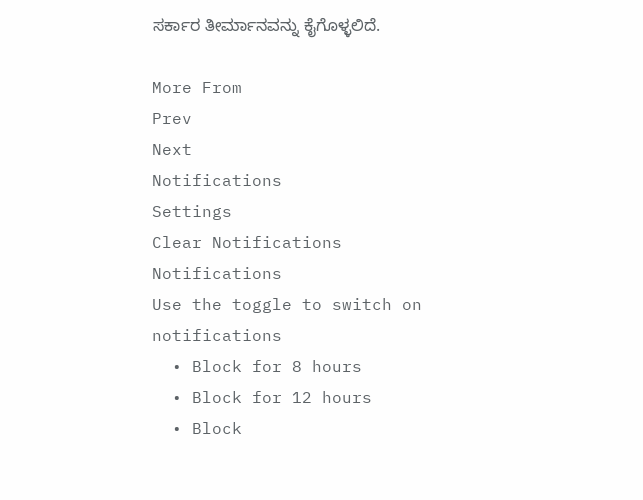ಸರ್ಕಾರ ತೀರ್ಮಾನವನ್ನು ಕೈಗೊಳ್ಳಲಿದೆ.

More From
Prev
Next
Notifications
Settings
Clear Notifications
Notifications
Use the toggle to switch on notifications
  • Block for 8 hours
  • Block for 12 hours
  • Block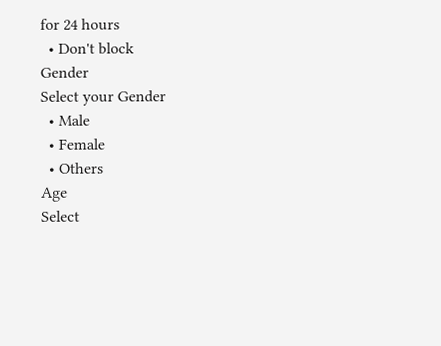for 24 hours
  • Don't block
Gender
Select your Gender
  • Male
  • Female
  • Others
Age
Select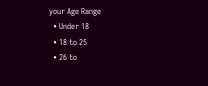your Age Range
  • Under 18
  • 18 to 25
  • 26 to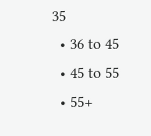35
  • 36 to 45
  • 45 to 55
  • 55+